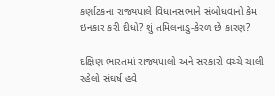કર્ણાટકના રાજ્યપાલે વિધાનસભાને સંબોધવાનો કેમ ઇનકાર કરી દીધો? શું તમિલનાડુ-કેરળ છે કારણ?

દક્ષિણ ભારતમાં રાજ્યપાલો અને સરકારો વચ્ચે ચાલી રહેલો સંઘર્ષ હવે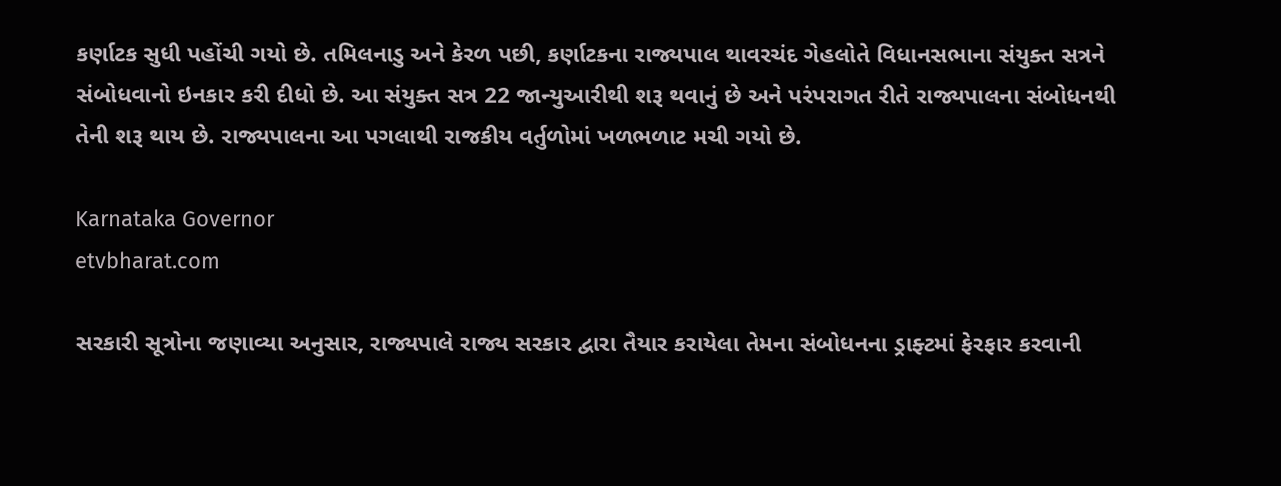કર્ણાટક સુધી પહોંચી ગયો છે. તમિલનાડુ અને કેરળ પછી, કર્ણાટકના રાજ્યપાલ થાવરચંદ ગેહલોતે વિધાનસભાના સંયુક્ત સત્રને સંબોધવાનો ઇનકાર કરી દીધો છે. આ સંયુક્ત સત્ર 22 જાન્યુઆરીથી શરૂ થવાનું છે અને પરંપરાગત રીતે રાજ્યપાલના સંબોધનથી તેની શરૂ થાય છે. રાજ્યપાલના આ પગલાથી રાજકીય વર્તુળોમાં ખળભળાટ મચી ગયો છે.

Karnataka Governor
etvbharat.com

સરકારી સૂત્રોના જણાવ્યા અનુસાર, રાજ્યપાલે રાજ્ય સરકાર દ્વારા તૈયાર કરાયેલા તેમના સંબોધનના ડ્રાફ્ટમાં ફેરફાર કરવાની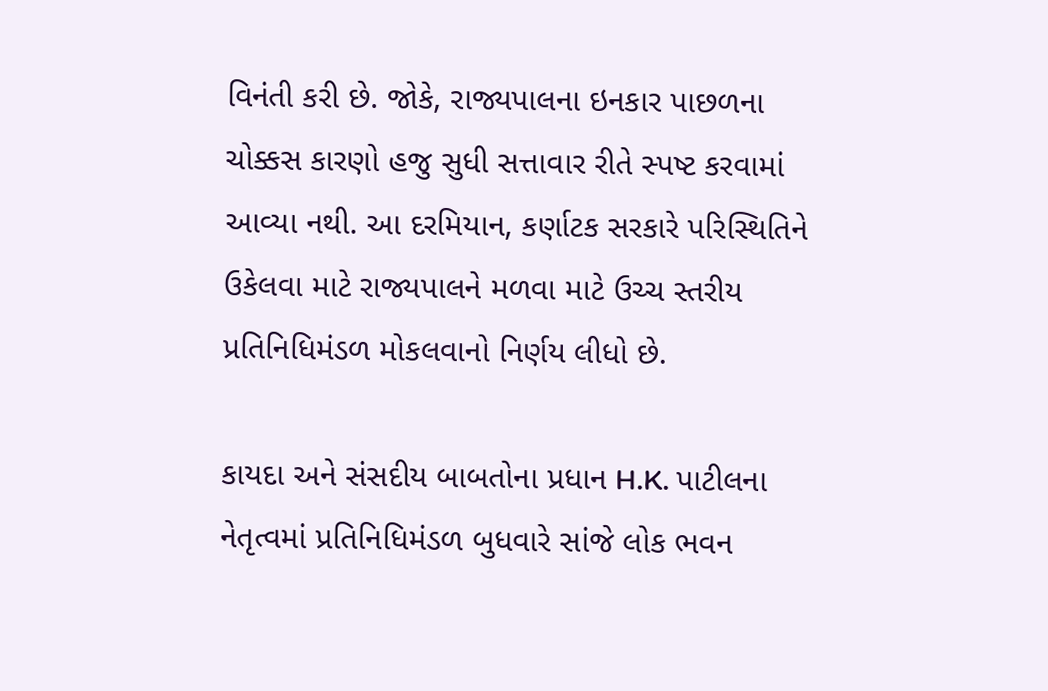વિનંતી કરી છે. જોકે, રાજ્યપાલના ઇનકાર પાછળના ચોક્કસ કારણો હજુ સુધી સત્તાવાર રીતે સ્પષ્ટ કરવામાં આવ્યા નથી. આ દરમિયાન, કર્ણાટક સરકારે પરિસ્થિતિને ઉકેલવા માટે રાજ્યપાલને મળવા માટે ઉચ્ચ સ્તરીય પ્રતિનિધિમંડળ મોકલવાનો નિર્ણય લીધો છે.

કાયદા અને સંસદીય બાબતોના પ્રધાન H.K. પાટીલના નેતૃત્વમાં પ્રતિનિધિમંડળ બુધવારે સાંજે લોક ભવન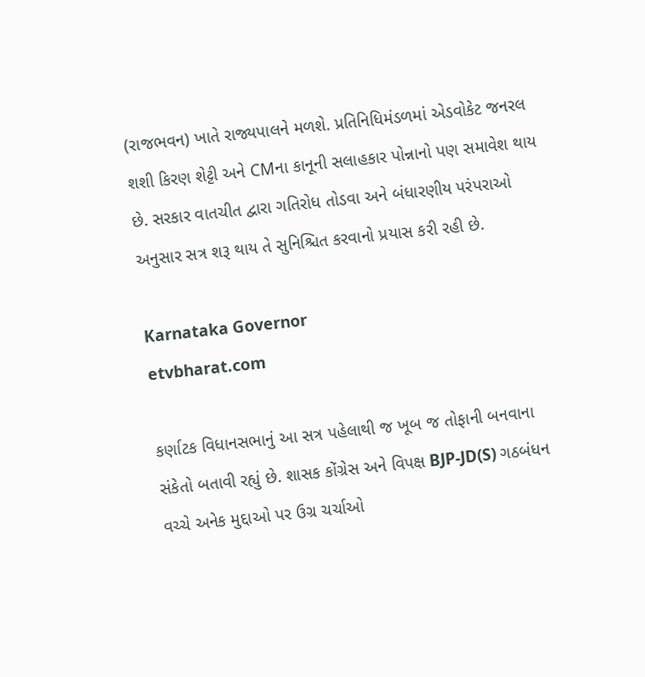(રાજભવન) ખાતે રાજ્યપાલને મળશે. પ્રતિનિધિમંડળમાં એડવોકેટ જનરલ શશી કિરણ શેટ્ટી અને CMના કાનૂની સલાહકાર પોન્નાનો પણ સમાવેશ થાય છે. સરકાર વાતચીત દ્વારા ગતિરોધ તોડવા અને બંધારણીય પરંપરાઓ અનુસાર સત્ર શરૂ થાય તે સુનિશ્ચિત કરવાનો પ્રયાસ કરી રહી છે.

Karnataka Governor
etvbharat.com

કર્ણાટક વિધાનસભાનું આ સત્ર પહેલાથી જ ખૂબ જ તોફાની બનવાના સંકેતો બતાવી રહ્યું છે. શાસક કોંગ્રેસ અને વિપક્ષ BJP-JD(S) ગઠબંધન વચ્ચે અનેક મુદ્દાઓ પર ઉગ્ર ચર્ચાઓ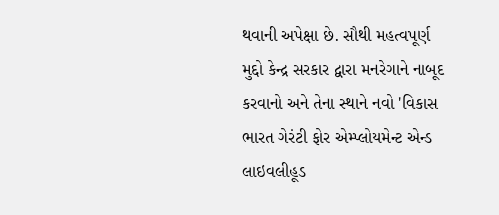થવાની અપેક્ષા છે. સૌથી મહત્વપૂર્ણ મુદ્દો કેન્દ્ર સરકાર દ્વારા મનરેગાને નાબૂદ કરવાનો અને તેના સ્થાને નવો 'વિકાસ ભારત ગેરંટી ફોર એમ્પ્લોયમેન્ટ એન્ડ લાઇવલીહૂડ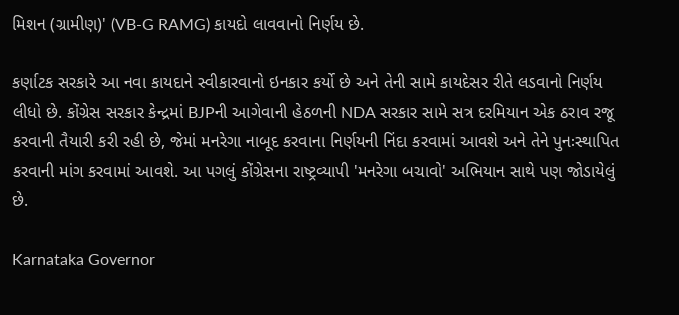મિશન (ગ્રામીણ)' (VB-G RAMG) કાયદો લાવવાનો નિર્ણય છે.

કર્ણાટક સરકારે આ નવા કાયદાને સ્વીકારવાનો ઇનકાર કર્યો છે અને તેની સામે કાયદેસર રીતે લડવાનો નિર્ણય લીધો છે. કોંગ્રેસ સરકાર કેન્દ્રમાં BJPની આગેવાની હેઠળની NDA સરકાર સામે સત્ર દરમિયાન એક ઠરાવ રજૂ કરવાની તૈયારી કરી રહી છે, જેમાં મનરેગા નાબૂદ કરવાના નિર્ણયની નિંદા કરવામાં આવશે અને તેને પુનઃસ્થાપિત કરવાની માંગ કરવામાં આવશે. આ પગલું કોંગ્રેસના રાષ્ટ્રવ્યાપી 'મનરેગા બચાવો' અભિયાન સાથે પણ જોડાયેલું છે.

Karnataka Governor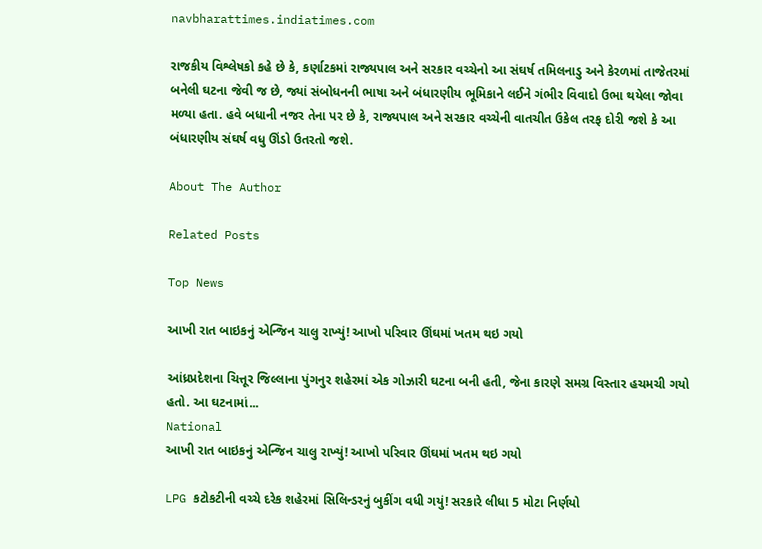navbharattimes.indiatimes.com

રાજકીય વિશ્લેષકો કહે છે કે, કર્ણાટકમાં રાજ્યપાલ અને સરકાર વચ્ચેનો આ સંઘર્ષ તમિલનાડુ અને કેરળમાં તાજેતરમાં બનેલી ઘટના જેવી જ છે, જ્યાં સંબોધનની ભાષા અને બંધારણીય ભૂમિકાને લઈને ગંભીર વિવાદો ઉભા થયેલા જોવા મળ્યા હતા. હવે બધાની નજર તેના પર છે કે, રાજ્યપાલ અને સરકાર વચ્ચેની વાતચીત ઉકેલ તરફ દોરી જશે કે આ બંધારણીય સંઘર્ષ વધુ ઊંડો ઉતરતો જશે.

About The Author

Related Posts

Top News

આખી રાત બાઇકનું એન્જિન ચાલુ રાખ્યું! આખો પરિવાર ઊંઘમાં ખતમ થઇ ગયો

આંધ્રપ્રદેશના ચિત્તૂર જિલ્લાના પુંગનુર શહેરમાં એક ગોઝારી ઘટના બની હતી, જેના કારણે સમગ્ર વિસ્તાર હચમચી ગયો હતો. આ ઘટનામાં...
National
આખી રાત બાઇકનું એન્જિન ચાલુ રાખ્યું! આખો પરિવાર ઊંઘમાં ખતમ થઇ ગયો

LPG કટોકટીની વચ્ચે દરેક શહેરમાં સિલિન્ડરનું બુકીંગ વધી ગયું! સરકારે લીધા 5 મોટા નિર્ણયો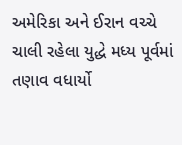અમેરિકા અને ઈરાન વચ્ચે ચાલી રહેલા યુદ્ધે મધ્ય પૂર્વમાં તણાવ વધાર્યો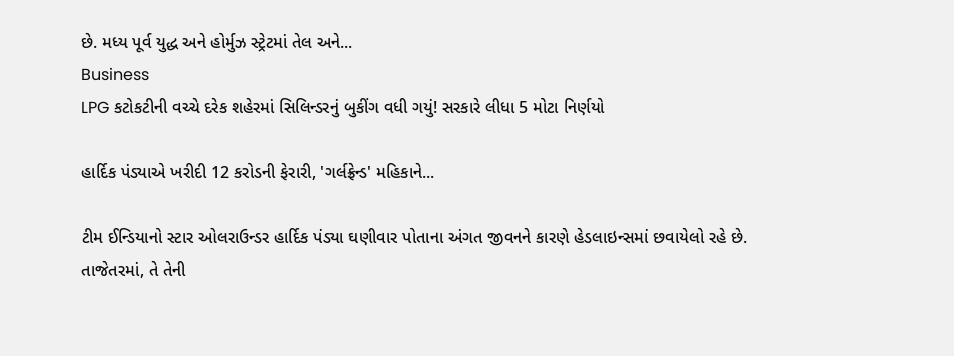છે. મધ્ય પૂર્વ યુદ્ધ અને હોર્મુઝ સ્ટ્રેટમાં તેલ અને...
Business
LPG કટોકટીની વચ્ચે દરેક શહેરમાં સિલિન્ડરનું બુકીંગ વધી ગયું! સરકારે લીધા 5 મોટા નિર્ણયો

હાર્દિક પંડ્યાએ ખરીદી 12 કરોડની ફેરારી, 'ગર્લફ્રેન્ડ' મહિકાને...

ટીમ ઈન્ડિયાનો સ્ટાર ઓલરાઉન્ડર હાર્દિક પંડ્યા ઘણીવાર પોતાના અંગત જીવનને કારણે હેડલાઇન્સમાં છવાયેલો રહે છે. તાજેતરમાં, તે તેની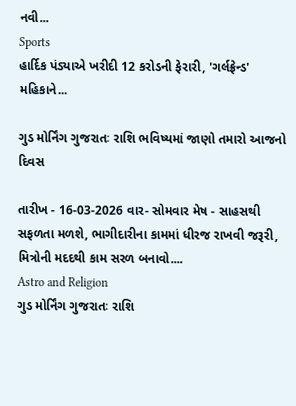નવી...
Sports
હાર્દિક પંડ્યાએ ખરીદી 12 કરોડની ફેરારી, 'ગર્લફ્રેન્ડ' મહિકાને...

ગુડ મોર્નિંગ ગુજરાતઃ રાશિ ભવિષ્યમાં જાણો તમારો આજનો દિવસ

તારીખ - 16-03-2026 વાર- સોમવાર મેષ - સાહસથી સફળતા મળશે, ભાગીદારીના કામમાં ધીરજ રાખવી જરૂરી, મિત્રોની મદદથી કામ સરળ બનાવો....
Astro and Religion
ગુડ મોર્નિંગ ગુજરાતઃ રાશિ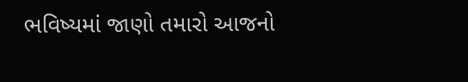ભવિષ્યમાં જાણો તમારો આજનો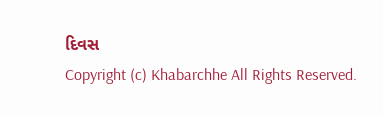દિવસ
Copyright (c) Khabarchhe All Rights Reserved.